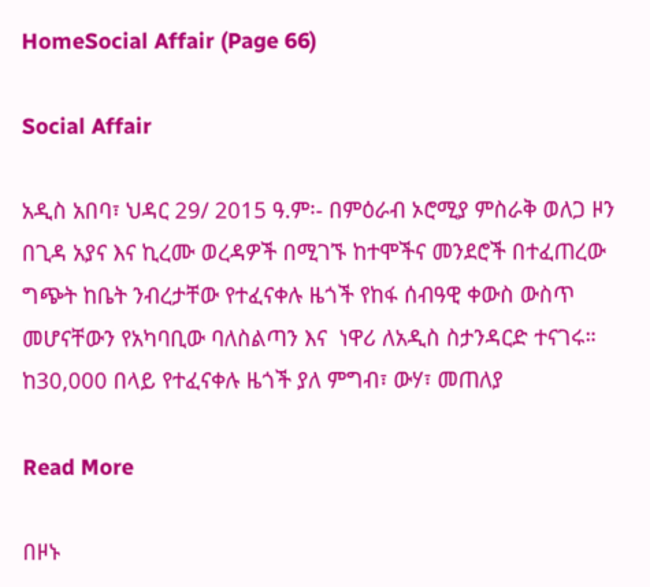HomeSocial Affair (Page 66)

Social Affair

አዲስ አበባ፣ ህዳር 29/ 2015 ዓ.ም፡- በምዕራብ ኦሮሚያ ምስራቅ ወለጋ ዞን በጊዳ አያና እና ኪረሙ ወረዳዎች በሚገኙ ከተሞችና መንደሮች በተፈጠረው ግጭት ከቤት ንብረታቸው የተፈናቀሉ ዜጎች የከፋ ሰብዓዊ ቀውስ ውስጥ መሆናቸውን የአካባቢው ባለስልጣን እና  ነዋሪ ለአዲስ ስታንዳርድ ተናገሩ። ከ30,000 በላይ የተፈናቀሉ ዜጎች ያለ ምግብ፣ ውሃ፣ መጠለያ

Read More

በዞኑ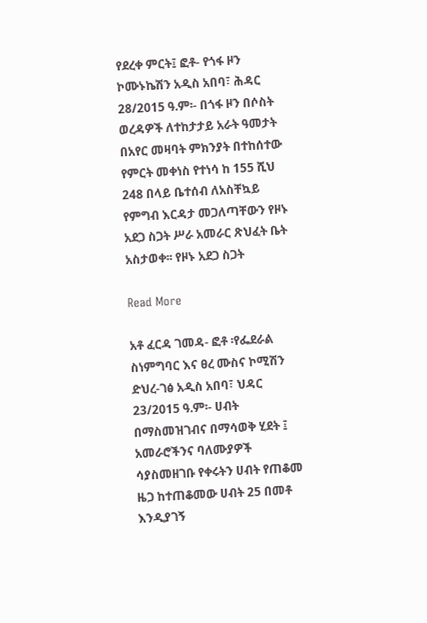የደረቀ ምርት፤ ፎቶ- የጎፋ ዞን ኮሙኑኬሽን አዲስ አበባ፣ ሕዳር 28/2015 ዓ.ም፡- በጎፋ ዞን በሶስት ወረዳዎች ለተከታታይ አራት ዓመታት በአየር መዛባት ምክንያት በተከሰተው የምርት መቀነስ የተነሳ ከ 155 ሺህ  248 በላይ ቤተሰብ ለአስቸኳይ የምግብ እርዳታ መጋለጣቸውን የዞኑ አደጋ ስጋት ሥራ አመራር ጽህፈት ቤት አስታወቀ፡፡ የዞኑ አደጋ ስጋት

Read More

አቶ ፈርዳ ገመዳ- ፎቶ ፡የፌደራል ስነምግባር እና ፀረ ሙስና ኮሚሽን ድህረ-ገፅ አዲስ አበባ፣ ህዳር 23/2015 ዓ.ም፡- ሀብት በማስመዝገብና በማሳወቅ ሂደት ፤ አመራሮችንና ባለሙያዎች ሳያስመዘገቡ የቀሩትን ሀብት የጠቆመ ዜጋ ከተጠቆመው ሀብት 25 በመቶ እንዲያገኝ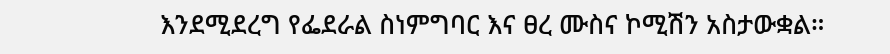እንደሚደረግ የፌደራል ስነምግባር እና ፀረ ሙስና ኮሚሽን አስታውቋል።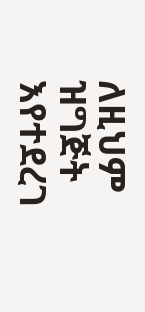ለዚህም ዝግጅት እየተደረገ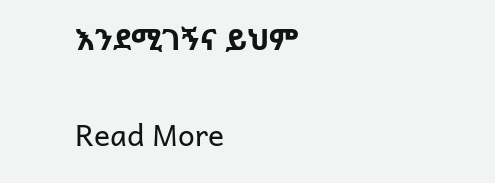እንደሚገኝና ይህም

Read More